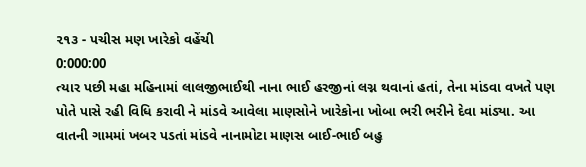૨૧૩ - પચીસ મણ ખારેકો વહેંચી
0:000:00
ત્યાર પછી મહા મહિનામાં લાલજીભાઈથી નાના ભાઈ હરજીનાં લગ્ન થવાનાં હતાં, તેના માંડવા વખતે પણ પોતે પાસે રહી વિધિ કરાવી ને માંડવે આવેલા માણસોને ખારેકોના ખોબા ભરી ભરીને દેવા માંડ્યા. આ વાતની ગામમાં ખબર પડતાં માંડવે નાનામોટા માણસ બાઈ-ભાઈ બહુ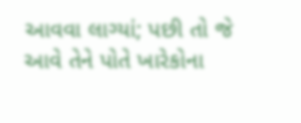આવવા લાગ્યાં; પછી તો જે આવે તેને પોતે ખારેકોના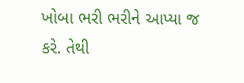ખોબા ભરી ભરીને આપ્યા જ કરે. તેથી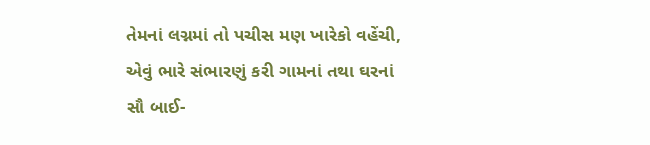તેમનાં લગ્નમાં તો પચીસ મણ ખારેકો વહેંચી, એવું ભારે સંભારણું કરી ગામનાં તથા ઘરનાં સૌ બાઈ-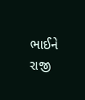ભાઈને રાજી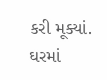કરી મૂક્યાં. ઘરમાં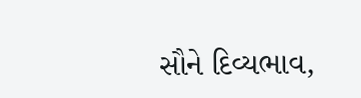સૌને દિવ્યભાવ,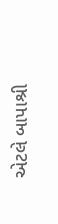એટલે બાપાશ્રી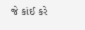જે કાંઈ કરે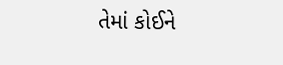તેમાં કોઈને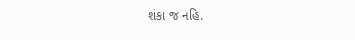શંકા જ નહિ.